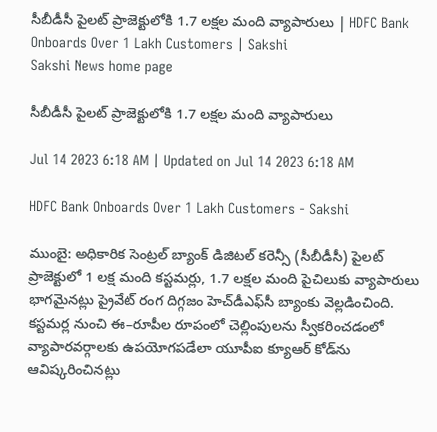సీబీడీసీ పైలట్‌ ప్రాజెక్టులోకి 1.7 లక్షల మంది వ్యాపారులు | HDFC Bank Onboards Over 1 Lakh Customers | Sakshi
Sakshi News home page

సీబీడీసీ పైలట్‌ ప్రాజెక్టులోకి 1.7 లక్షల మంది వ్యాపారులు

Jul 14 2023 6:18 AM | Updated on Jul 14 2023 6:18 AM

HDFC Bank Onboards Over 1 Lakh Customers - Sakshi

ముంబై: అధికారిక సెంట్రల్‌ బ్యాంక్‌ డిజిటల్‌ కరెన్సీ (సీబీడీసీ) పైలట్‌ ప్రాజెక్టులో 1 లక్ష మంది కస్టమర్లు, 1.7 లక్షల మంది పైచిలుకు వ్యాపారులు భాగమైనట్లు ప్రైవేట్‌ రంగ దిగ్గజం హెచ్‌డీఎఫ్‌సీ బ్యాంకు వెల్లడించింది. కస్టమర్ల నుంచి ఈ–రూపీల రూపంలో చెల్లింపులను స్వీకరించడంలో వ్యాపారవర్గాలకు ఉపయోగపడేలా యూపీఐ క్యూఆర్‌ కోడ్‌ను ఆవిష్కరించినట్లు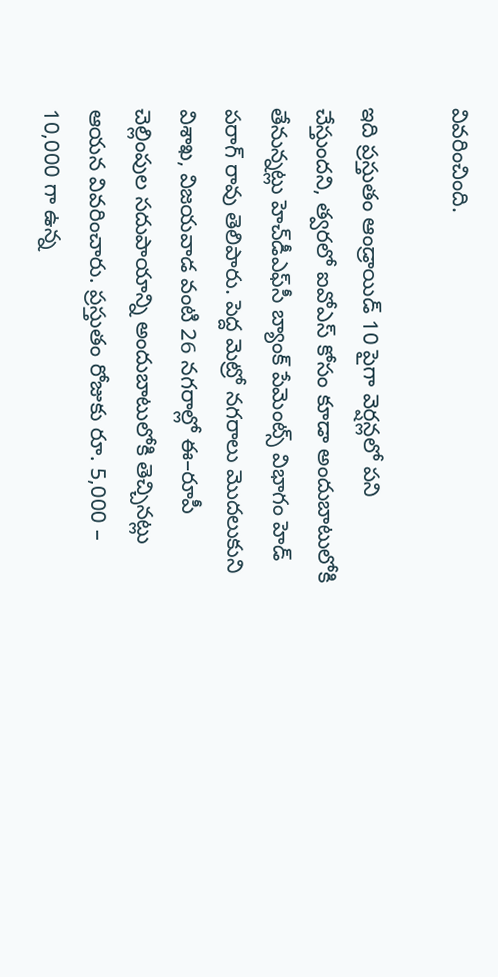వివరించింది.

ఇది ప్రస్తుతం ఆండ్రాయిడ్‌ 10 పైగా వెర్షన్లలో పని చేస్తుందని, త్వరలో ఐవోఎస్‌ కోసం కూడా అందుబాటులోకి తేనున్నట్లు హెచ్‌డీఎఫ్‌సీ బ్యాంక్‌ పేమెంట్స్‌ విభాగం హెడ్‌ పరాగ్‌ రావు తెలిపారు. పెద్ద మెట్రో నగరాలు మొదలుకుని విశాఖ, విజయవాడ వంటి 26 నగరాల్లో ఈ–రూపీ చెల్లింపుల సదుపాయాన్ని అందుబాటులోకి తెచ్చినట్లు ఆయన వివరించారు. ప్రస్తుతం రోజుకు రూ. 5,000 – 10,000 గా ఉన్న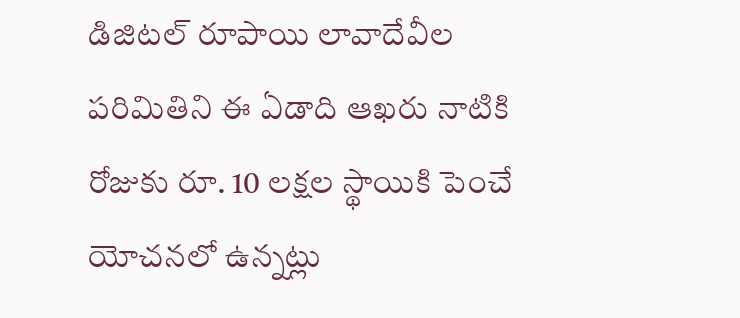డిజిటల్‌ రూపాయి లావాదేవీల పరిమితిని ఈ ఏడాది ఆఖరు నాటికి రోజుకు రూ. 10 లక్షల స్థాయికి పెంచే యోచనలో ఉన్నట్లు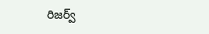రిజర్వ్‌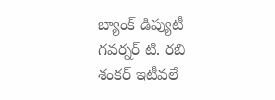బ్యాంక్‌ డిప్యుటీ గవర్నర్‌ టి. రబి శంకర్‌ ఇటీవలే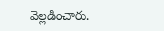వెల్లడించారు.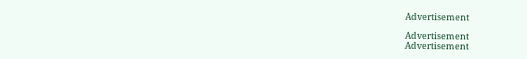Advertisement

Advertisement
Advertisement